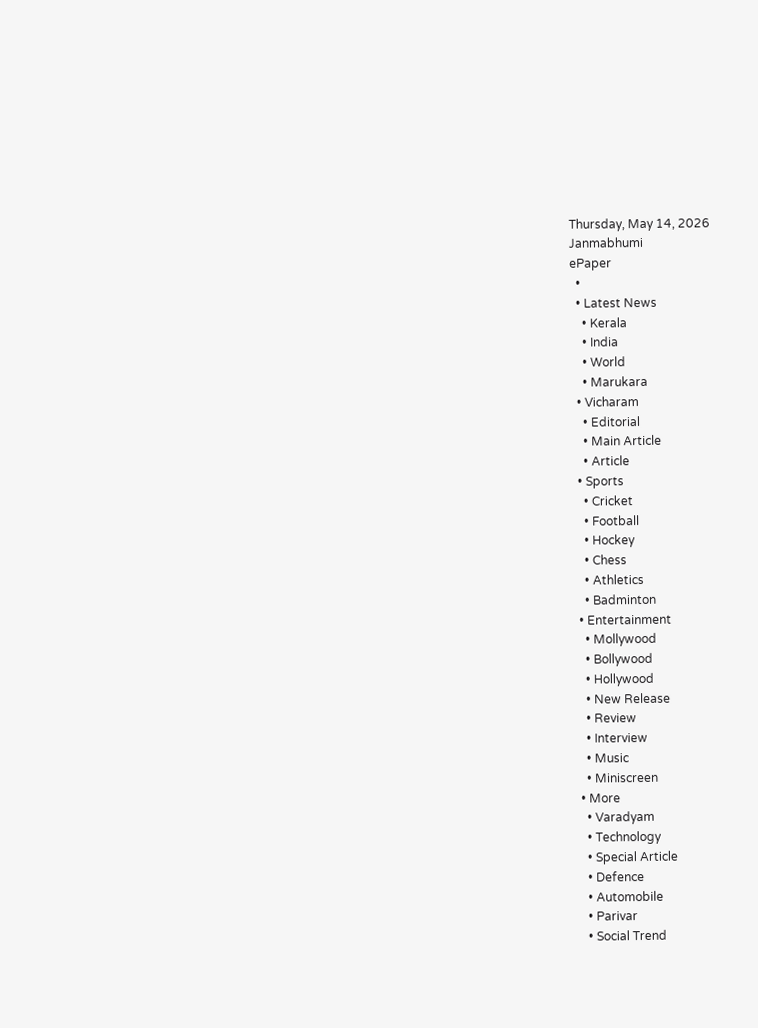Thursday, May 14, 2026
Janmabhumi
ePaper
  •
  • Latest News
    • Kerala
    • India
    • World
    • Marukara
  • Vicharam
    • Editorial
    • Main Article
    • Article
  • Sports
    • Cricket
    • Football
    • Hockey
    • Chess
    • Athletics
    • Badminton
  • Entertainment
    • Mollywood
    • Bollywood
    • Hollywood
    • New Release
    • Review
    • Interview
    • Music
    • Miniscreen
  • More
    • Varadyam
    • Technology
    • Special Article
    • Defence
    • Automobile
    • Parivar
    • Social Trend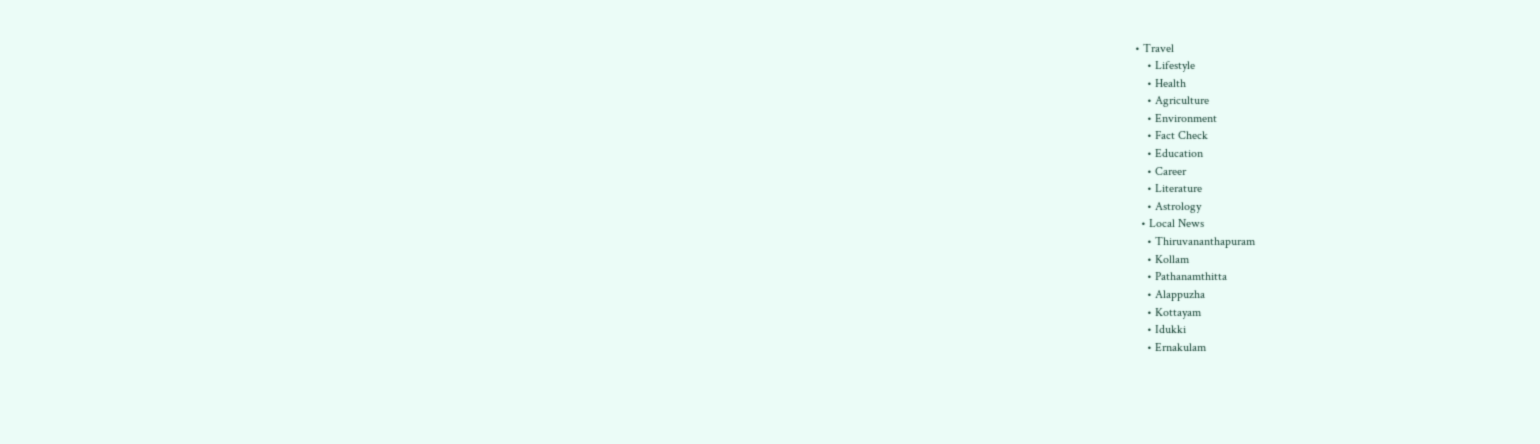• Travel
    • Lifestyle
    • Health
    • Agriculture
    • Environment
    • Fact Check
    • Education
    • Career
    • Literature
    • Astrology
  • Local News
    • Thiruvananthapuram
    • Kollam
    • Pathanamthitta
    • Alappuzha
    • Kottayam
    • Idukki
    • Ernakulam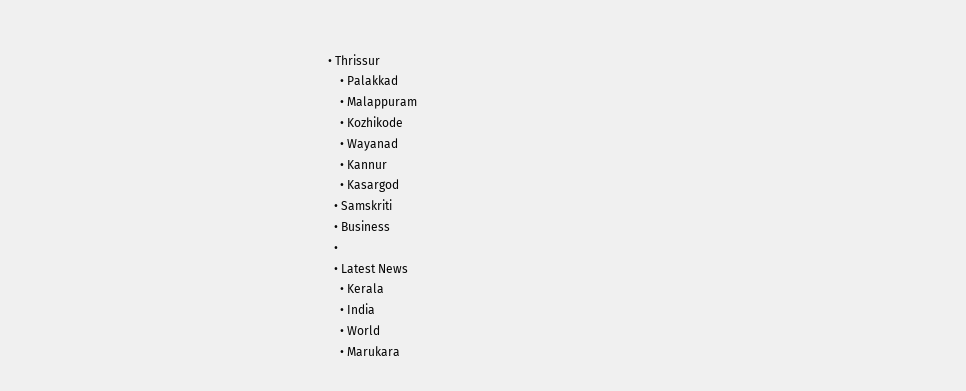• Thrissur
    • Palakkad
    • Malappuram
    • Kozhikode
    • Wayanad
    • Kannur
    • Kasargod
  • Samskriti
  • Business
  •
  • Latest News
    • Kerala
    • India
    • World
    • Marukara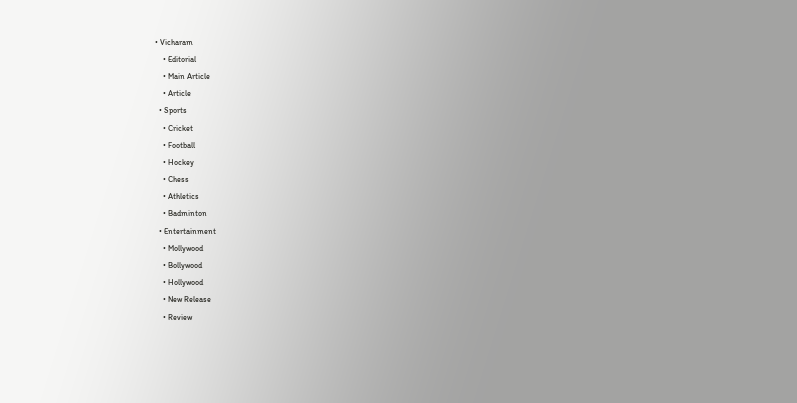• Vicharam
    • Editorial
    • Main Article
    • Article
  • Sports
    • Cricket
    • Football
    • Hockey
    • Chess
    • Athletics
    • Badminton
  • Entertainment
    • Mollywood
    • Bollywood
    • Hollywood
    • New Release
    • Review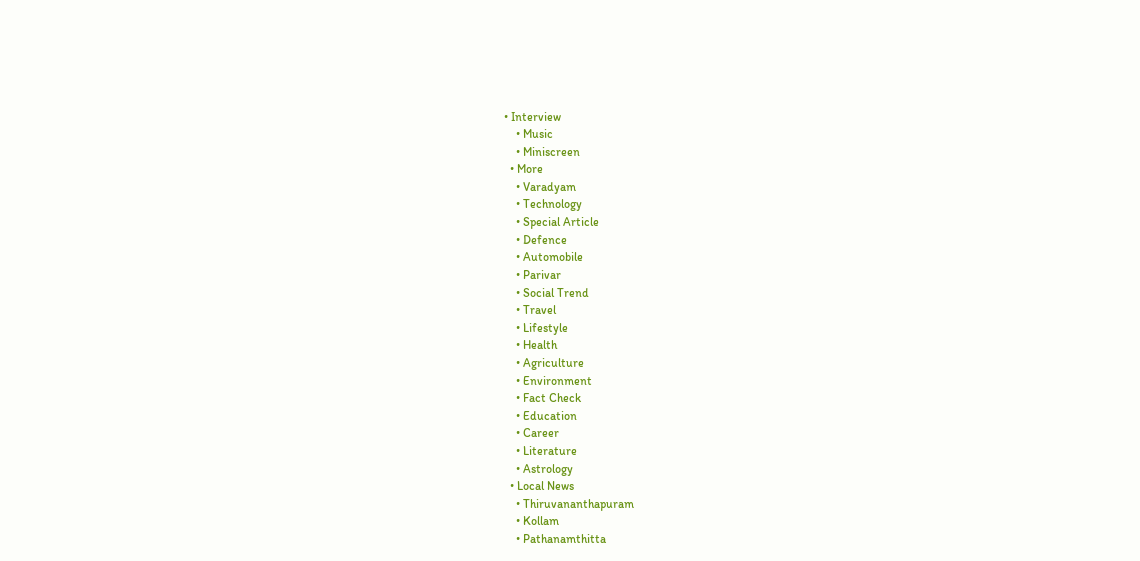• Interview
    • Music
    • Miniscreen
  • More
    • Varadyam
    • Technology
    • Special Article
    • Defence
    • Automobile
    • Parivar
    • Social Trend
    • Travel
    • Lifestyle
    • Health
    • Agriculture
    • Environment
    • Fact Check
    • Education
    • Career
    • Literature
    • Astrology
  • Local News
    • Thiruvananthapuram
    • Kollam
    • Pathanamthitta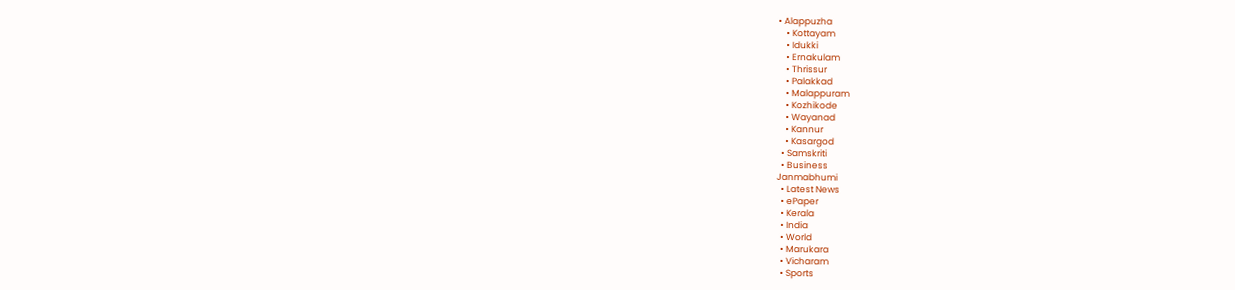• Alappuzha
    • Kottayam
    • Idukki
    • Ernakulam
    • Thrissur
    • Palakkad
    • Malappuram
    • Kozhikode
    • Wayanad
    • Kannur
    • Kasargod
  • Samskriti
  • Business
Janmabhumi
  • Latest News
  • ePaper
  • Kerala
  • India
  • World
  • Marukara
  • Vicharam
  • Sports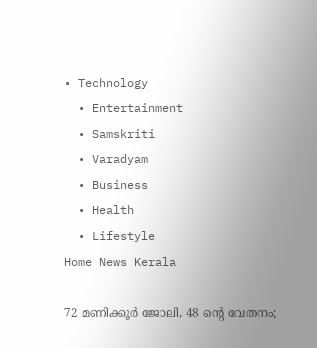• Technology
  • Entertainment
  • Samskriti
  • Varadyam
  • Business
  • Health
  • Lifestyle
Home News Kerala

72 മണിക്കൂര്‍ ജോലി, 48 ന്റെ വേതനം;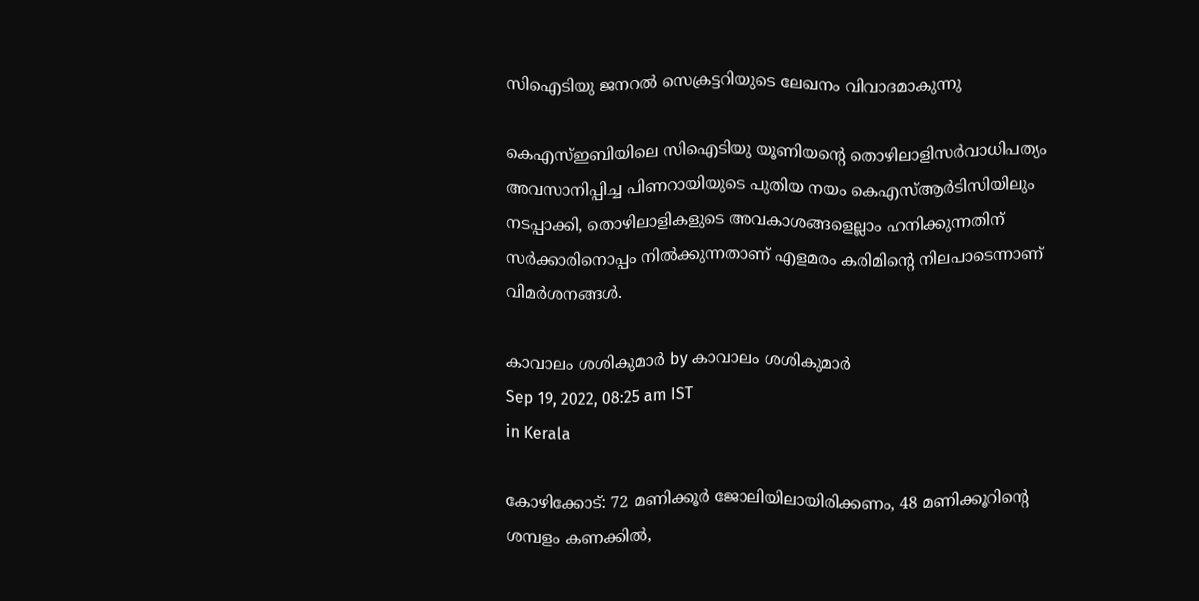സിഐടിയു ജനറല്‍ സെക്രട്ടറിയുടെ ലേഖനം വിവാദമാകുന്നു

കെഎസ്ഇബിയിലെ സിഐടിയു യൂണിയന്റെ തൊഴിലാളിസര്‍വാധിപത്യം അവസാനിപ്പിച്ച പിണറായിയുടെ പുതിയ നയം കെഎസ്ആര്‍ടിസിയിലും നടപ്പാക്കി, തൊഴിലാളികളുടെ അവകാശങ്ങളെല്ലാം ഹനിക്കുന്നതിന് സര്‍ക്കാരിനൊപ്പം നില്‍ക്കുന്നതാണ് എളമരം കരിമിന്റെ നിലപാടെന്നാണ് വിമര്‍ശനങ്ങള്‍.

കാവാലം ശശികുമാര്‍ by കാവാലം ശശികുമാര്‍
Sep 19, 2022, 08:25 am IST
in Kerala

കോഴിക്കോട്: 72 മണിക്കൂര്‍ ജോലിയിലായിരിക്കണം, 48 മണിക്കൂറിന്റെ ശമ്പളം കണക്കില്‍,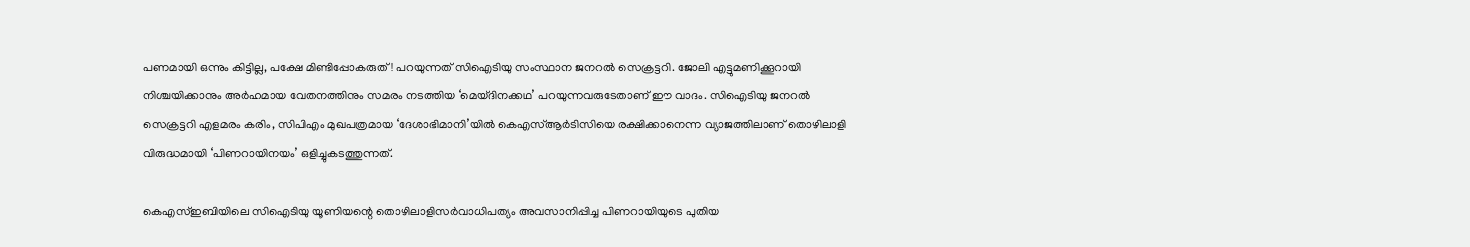പണമായി ഒന്നും കിട്ടില്ല, പക്ഷേ മിണ്ടിപ്പോകരുത്! പറയുന്നത് സിഐടിയു സംസ്ഥാന ജനറല്‍ സെക്രട്ടറി. ജോലി എട്ടുമണിക്കൂറായി നിശ്ചയിക്കാനും അര്‍ഹമായ വേതനത്തിനും സമരം നടത്തിയ ‘മെയ്ദിനക്കഥ’ പറയുന്നവരുടേതാണ് ഈ വാദം. സിഐടിയു ജനറല്‍ സെക്രട്ടറി എളമരം കരിം, സിപിഎം മുഖപത്രമായ ‘ദേശാഭിമാനി’യില്‍ കെഎസ്ആര്‍ടിസിയെ രക്ഷിക്കാനെന്ന വ്യാജത്തിലാണ് തൊഴിലാളി വിരുദ്ധമായി ‘പിണറായിനയം’ ഒളിച്ചുകടത്തുന്നത്.

കെഎസ്ഇബിയിലെ സിഐടിയു യൂണിയന്റെ തൊഴിലാളിസര്‍വാധിപത്യം അവസാനിപ്പിച്ച പിണറായിയുടെ പുതിയ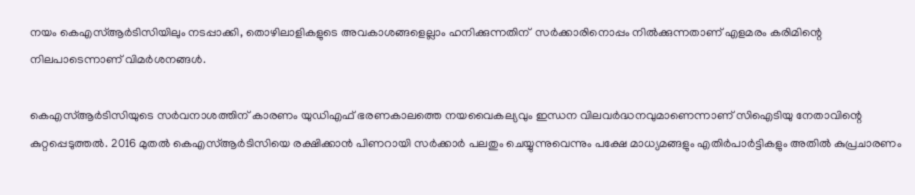നയം കെഎസ്ആര്‍ടിസിയിലും നടപ്പാക്കി, തൊഴിലാളികളുടെ അവകാശങ്ങളെല്ലാം ഹനിക്കുന്നതിന്  സര്‍ക്കാരിനൊപ്പം നില്‍ക്കുന്നതാണ് എളമരം കരിമിന്റെ നിലപാടെന്നാണ് വിമര്‍ശനങ്ങള്‍.

കെഎസ്ആര്‍ടിസിയുടെ സര്‍വനാശത്തിന് കാരണം യുഡിഎഫ് ഭരണകാലത്തെ നയവൈകല്യവും ഇന്ധന വിലവര്‍ദ്ധനവുമാണെന്നാണ് സിഐടിയു നേതാവിന്റെ കുറ്റപ്പെടുത്തല്‍. 2016 മുതല്‍ കെഎസ്ആര്‍ടിസിയെ രക്ഷിക്കാന്‍ പിണറായി സര്‍ക്കാര്‍ പലതും ചെയ്യുന്നുവെന്നും പക്ഷേ മാധ്യമങ്ങളും എതിര്‍പാര്‍ട്ടികളും അതില്‍ കുപ്രചാരണം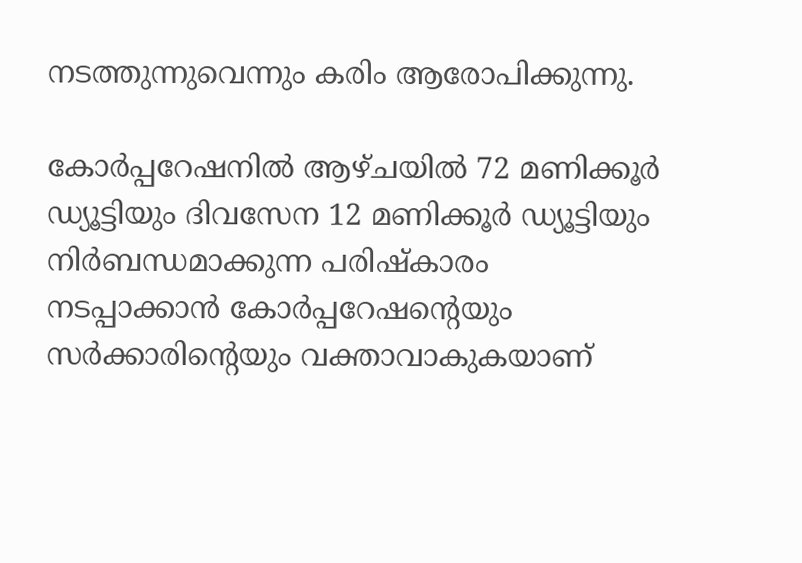നടത്തുന്നുവെന്നും കരിം ആരോപിക്കുന്നു.

കോര്‍പ്പറേഷനില്‍ ആഴ്ചയില്‍ 72 മണിക്കൂര്‍ ഡ്യൂട്ടിയും ദിവസേന 12 മണിക്കൂര്‍ ഡ്യൂട്ടിയും നിര്‍ബന്ധമാക്കുന്ന പരിഷ്‌കാരം നടപ്പാക്കാന്‍ കോര്‍പ്പറേഷന്റെയും സര്‍ക്കാരിന്റെയും വക്താവാകുകയാണ്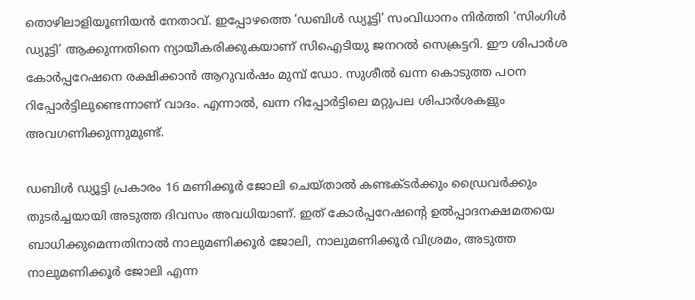തൊഴിലാളിയൂണിയന്‍ നേതാവ്. ഇപ്പോഴത്തെ ‘ഡബിള്‍ ഡ്യൂട്ടി’ സംവിധാനം നിര്‍ത്തി ‘സിംഗിള്‍ ഡ്യൂട്ടി’ ആക്കുന്നതിനെ ന്യായീകരിക്കുകയാണ് സിഐടിയു ജനറല്‍ സെക്രട്ടറി. ഈ ശിപാര്‍ശ കോര്‍പ്പറേഷനെ രക്ഷിക്കാന്‍ ആറുവര്‍ഷം മുമ്പ് ഡോ. സുശീല്‍ ഖന്ന കൊടുത്ത പഠന റിപ്പോര്‍ട്ടിലുണ്ടെന്നാണ് വാദം. എന്നാല്‍, ഖന്ന റിപ്പോര്‍ട്ടിലെ മറ്റുപല ശിപാര്‍ശകളും അവഗണിക്കുന്നുമുണ്ട്.

ഡബിള്‍ ഡ്യൂട്ടി പ്രകാരം 16 മണിക്കൂര്‍ ജോലി ചെയ്താല്‍ കണ്ടക്ടര്‍ക്കും ഡ്രൈവര്‍ക്കും തുടര്‍ച്ചയായി അടുത്ത ദിവസം അവധിയാണ്. ഇത് കോര്‍പ്പറേഷന്റെ ഉല്‍പ്പാദനക്ഷമതയെ ബാധിക്കുമെന്നതിനാല്‍ നാലുമണിക്കൂര്‍ ജോലി, നാലുമണിക്കൂര്‍ വിശ്രമം, അടുത്ത നാലുമണിക്കൂര്‍ ജോലി എന്ന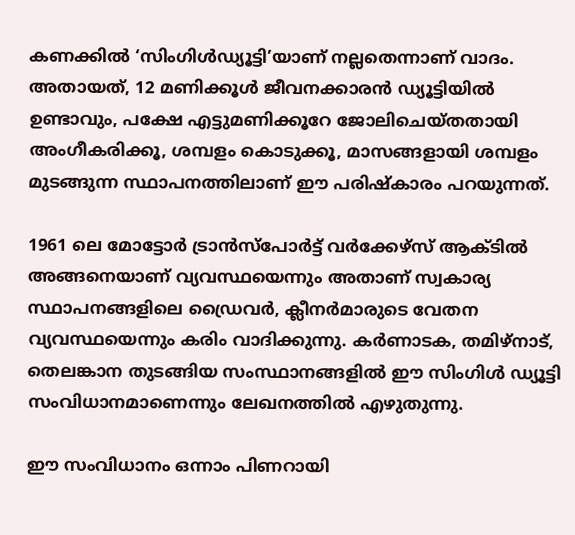കണക്കില്‍ ‘സിംഗിള്‍ഡ്യൂട്ടി’യാണ് നല്ലതെന്നാണ് വാദം. അതായത്, 12 മണിക്കൂള്‍ ജീവനക്കാരന്‍ ഡ്യൂട്ടിയില്‍ ഉണ്ടാവും, പക്ഷേ എട്ടുമണിക്കൂറേ ജോലിചെയ്തതായി അംഗീകരിക്കൂ, ശമ്പളം കൊടുക്കൂ, മാസങ്ങളായി ശമ്പളം മുടങ്ങുന്ന സ്ഥാപനത്തിലാണ് ഈ പരിഷ്‌കാരം പറയുന്നത്.

1961 ലെ മോട്ടോര്‍ ട്രാന്‍സ്പോര്‍ട്ട് വര്‍ക്കേഴ്സ് ആക്ടില്‍ അങ്ങനെയാണ് വ്യവസ്ഥയെന്നും അതാണ് സ്വകാര്യ സ്ഥാപനങ്ങളിലെ ഡ്രൈവര്‍, ക്ലീനര്‍മാരുടെ വേതന വ്യവസ്ഥയെന്നും കരിം വാദിക്കുന്നു. കര്‍ണാടക, തമിഴ്നാട്, തെലങ്കാന തുടങ്ങിയ സംസ്ഥാനങ്ങളില്‍ ഈ സിംഗിള്‍ ഡ്യൂട്ടി സംവിധാനമാണെന്നും ലേഖനത്തില്‍ എഴുതുന്നു.

ഈ സംവിധാനം ഒന്നാം പിണറായി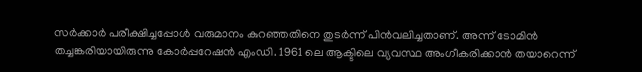സര്‍ക്കാര്‍ പരീക്ഷിച്ചപ്പോള്‍ വരുമാനം കുറഞ്ഞതിനെ തുടര്‍ന്ന് പിന്‍വലിച്ചതാണ്. അന്ന് ടോമിന്‍ തച്ചങ്കരിയായിരുന്നു കോര്‍പ്പറേഷന്‍ എംഡി. 1961 ലെ ആക്ടിലെ വ്യവസ്ഥ അംഗീകരിക്കാന്‍ തയാറെന്ന്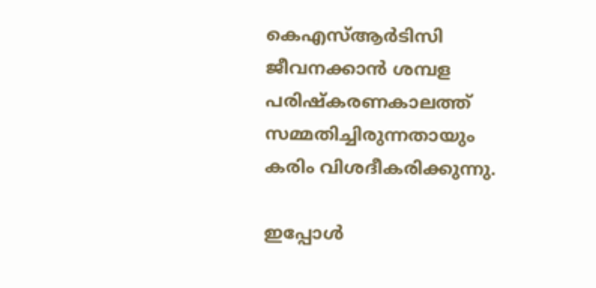കെഎസ്ആര്‍ടിസി ജീവനക്കാന്‍ ശമ്പള പരിഷ്‌കരണകാലത്ത് സമ്മതിച്ചിരുന്നതായും കരിം വിശദീകരിക്കുന്നു.

ഇപ്പോള്‍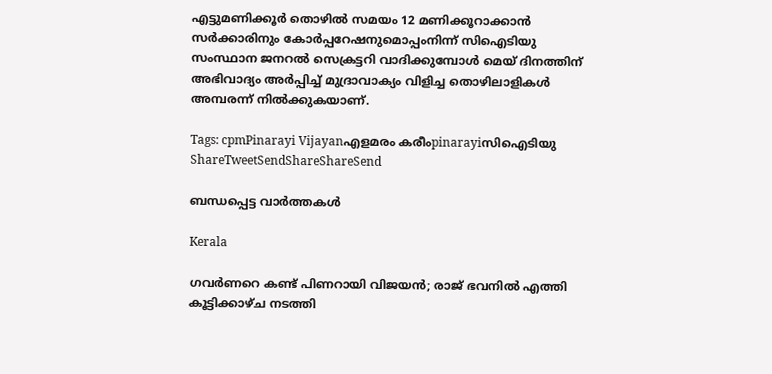എട്ടുമണിക്കൂര്‍ തൊഴില്‍ സമയം 12 മണിക്കൂറാക്കാന്‍ സര്‍ക്കാരിനും കോര്‍പ്പറേഷനുമൊപ്പംനിന്ന് സിഐടിയു സംസ്ഥാന ജനറല്‍ സെക്രട്ടറി വാദിക്കുമ്പോള്‍ മെയ് ദിനത്തിന് അഭിവാദ്യം അര്‍പ്പിച്ച് മുദ്രാവാക്യം വിളിച്ച തൊഴിലാളികള്‍ അമ്പരന്ന് നില്‍ക്കുകയാണ്.

Tags: cpmPinarayi Vijayanഎളമരം കരീംpinarayiസിഐടിയു
ShareTweetSendShareShareSend

ബന്ധപ്പെട്ട വാര്‍ത്തകള്‍

Kerala

ഗവര്‍ണറെ കണ്ട് പിണറായി വിജയൻ; രാജ് ഭവനില്‍ എത്തി കൂട്ടിക്കാഴ്ച നടത്തി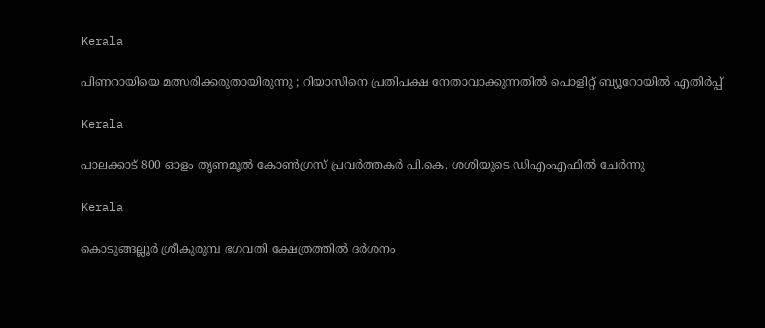Kerala

പിണറായിയെ മത്സരിക്കരുതായിരുന്നു ; റിയാസിനെ പ്രതിപക്ഷ നേതാവാക്കുന്നതിൽ പൊളിറ്റ് ബ്യൂറോയിൽ എതിർപ്പ്

Kerala

പാലക്കാട് 800 ഓളം തൃണമൂല്‍ കോണ്‍ഗ്രസ് പ്രവര്‍ത്തകര്‍ പി.കെ. ശശിയുടെ ഡിഎംഎഫില്‍ ചേര്‍ന്നു

Kerala

കൊടുങ്ങല്ലൂർ ശ്രീകുരുമ്പ ഭഗവതി ക്ഷേത്രത്തിൽ ദർശനം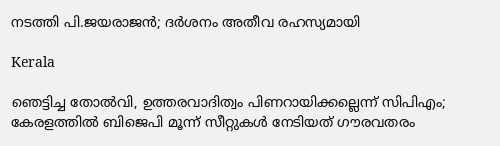നടത്തി പി.ജയരാജൻ; ദർശനം അതീവ രഹസ്യമായി

Kerala

ഞെട്ടിച്ച തോല്‍വി, ഉത്തരവാദിത്വം പിണറായിക്കല്ലെന്ന് സിപിഎം; കേരളത്തില്‍ ബിജെപി മൂന്ന് സീറ്റുകള്‍ നേടിയത് ഗൗരവതരം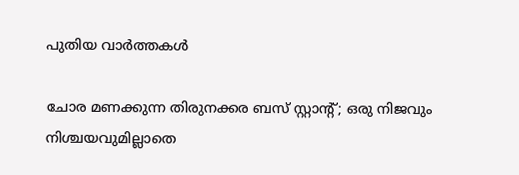പുതിയ വാര്‍ത്തകള്‍

ചോര മണക്കുന്ന തിരുനക്കര ബസ് സ്റ്റാന്റ്; ഒരു നിജവും നിശ്ചയവുമില്ലാതെ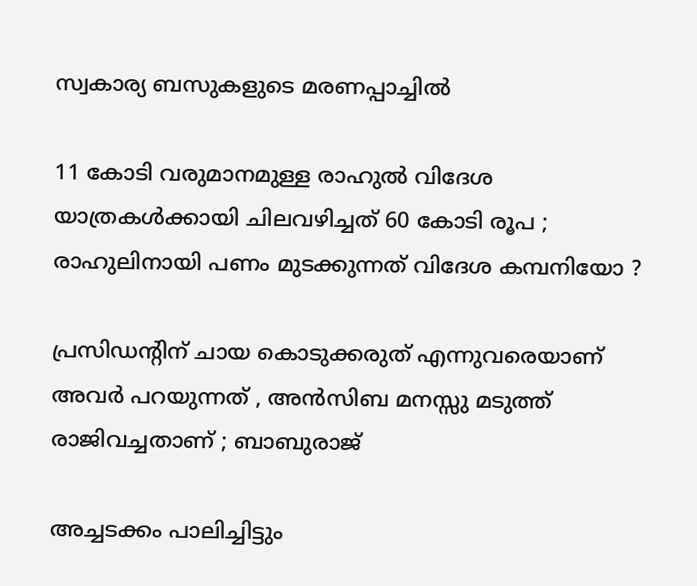സ്വകാര്യ ബസുകളുടെ മരണപ്പാച്ചിൽ

11 കോടി വരുമാനമുള്ള രാഹുൽ വിദേശ യാത്രകൾക്കായി ചിലവഴിച്ചത് 60 കോടി രൂപ ; രാഹുലിനായി പണം മുടക്കുന്നത് വിദേശ കമ്പനിയോ ?

പ്രസിഡന്റിന് ചായ കൊടുക്കരുത് എന്നുവരെയാണ് അവർ പറയുന്നത് , അൻസിബ മനസ്സു മടുത്ത് രാജിവച്ചതാണ് ; ബാബുരാജ്

അച്ചടക്കം പാലിച്ചിട്ടും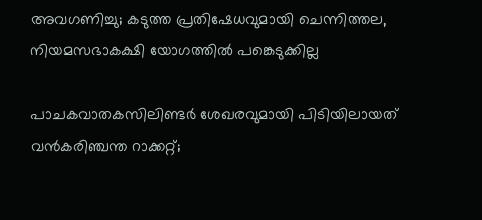അവഗണിച്ചു; കടുത്ത പ്രതിഷേധവുമായി ചെന്നിത്തല, നിയമസഭാകക്ഷി യോഗത്തിൽ പങ്കെടുക്കില്ല

പാചകവാതകസിലിണ്ടര്‍ ശേഖരവുമായി പിടിയിലായത് വന്‍കരിഞ്ചന്ത റാക്കറ്റ്;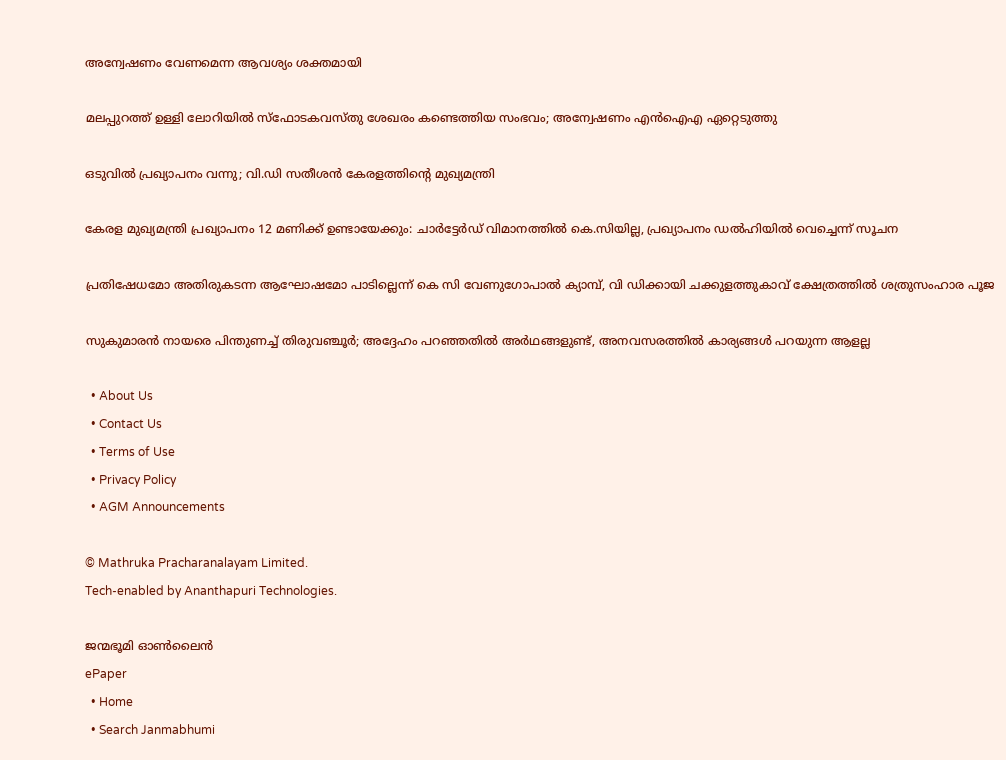അന്വേഷണം വേണമെന്ന ആവശ്യം ശക്തമായി

മലപ്പുറത്ത് ഉള്ളി ലോറിയിൽ സ്ഫോടകവസ്തു ശേഖരം കണ്ടെത്തിയ സംഭവം; അന്വേഷണം എൻഐഎ ഏറ്റെടുത്തു

ഒടുവിൽ പ്രഖ്യാപനം വന്നു; വി.ഡി സതീശൻ കേരളത്തിന്റെ മുഖ്യമന്ത്രി

കേരള മുഖ്യമന്ത്രി പ്രഖ്യാപനം 12 മണിക്ക് ഉണ്ടായേക്കും: ചാർട്ടേർഡ് വിമാനത്തിൽ കെ.സിയില്ല, പ്രഖ്യാപനം ഡൽഹിയിൽ വെച്ചെന്ന് സൂചന

പ്രതിഷേധമോ അതിരുകടന്ന ആഘോഷമോ പാടില്ലെന്ന് കെ സി വേണുഗോപാല്‍ ക്യാമ്പ്, വി ഡിക്കായി ചക്കുളത്തുകാവ് ക്ഷേത്രത്തില്‍ ശത്രുസംഹാര പൂജ

സുകുമാരൻ നായരെ പിന്തുണച്ച് തിരുവഞ്ചൂർ; അദ്ദേഹം പറഞ്ഞതിൽ അർഥങ്ങളുണ്ട്, അനവസരത്തിൽ കാര്യങ്ങൾ പറയുന്ന ആളല്ല

  • About Us
  • Contact Us
  • Terms of Use
  • Privacy Policy
  • AGM Announcements

© Mathruka Pracharanalayam Limited.
Tech-enabled by Ananthapuri Technologies.

ജന്മഭൂമി ഓണ്‍ലൈന്‍
ePaper
  • Home
  • Search Janmabhumi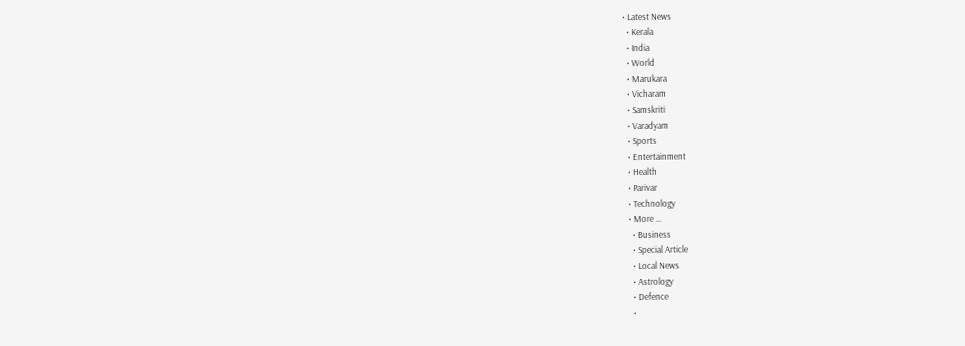• Latest News
  • Kerala
  • India
  • World
  • Marukara
  • Vicharam
  • Samskriti
  • Varadyam
  • Sports
  • Entertainment
  • Health
  • Parivar
  • Technology
  • More …
    • Business
    • Special Article
    • Local News
    • Astrology
    • Defence
    •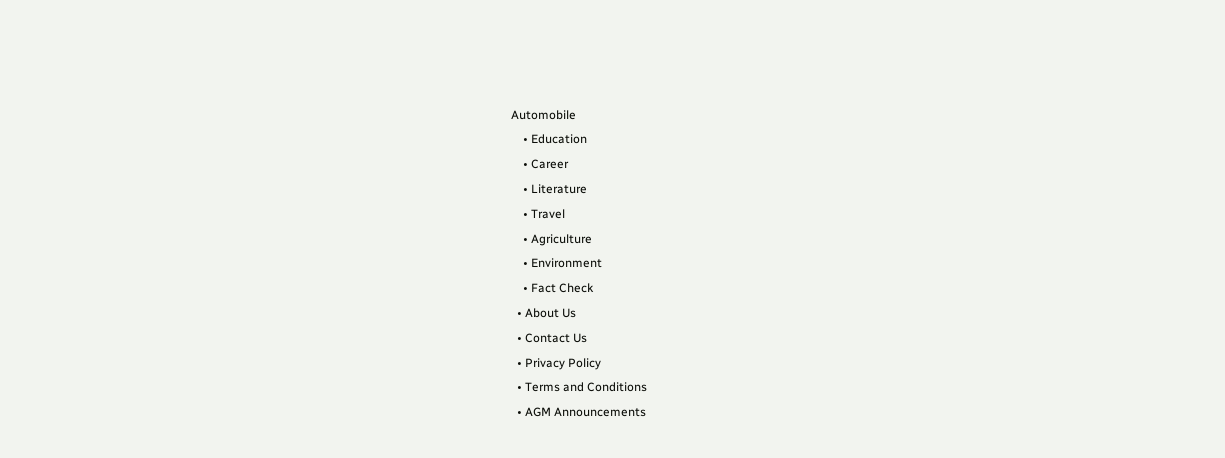Automobile
    • Education
    • Career
    • Literature
    • Travel
    • Agriculture
    • Environment
    • Fact Check
  • About Us
  • Contact Us
  • Privacy Policy
  • Terms and Conditions
  • AGM Announcements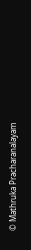© Mathruka Pracharanalayam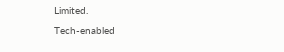Limited.
Tech-enabled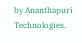by Ananthapuri Technologies.